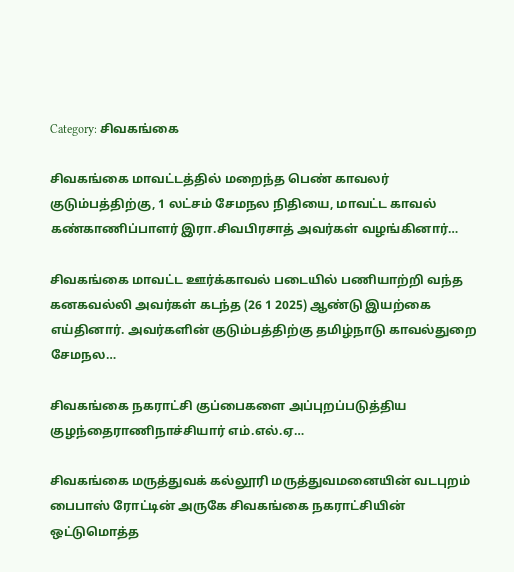Category: சிவகங்கை

சிவகங்கை மாவட்டத்தில் மறைந்த பெண் காவலர் குடும்பத்திற்கு, 1 லட்சம் சேமநல நிதியை, மாவட்ட காவல் கண்காணிப்பாளர் இரா.சிவபிரசாத் அவர்கள் வழங்கினார்…

சிவகங்கை மாவட்ட ஊர்க்காவல் படையில் பணியாற்றி வந்த கனகவல்லி அவர்கள் கடந்த (26 1 2025) ஆண்டு இயற்கை எய்தினார். அவர்களின் குடும்பத்திற்கு தமிழ்நாடு காவல்துறை சேமநல…

சிவகங்கை நகராட்சி குப்பைகளை அப்புறப்படுத்திய குழந்தைராணிநாச்சியார் எம்.எல்.ஏ…

சிவகங்கை மருத்துவக் கல்லூரி மருத்துவமனையின் வடபுறம் பைபாஸ் ரோட்டின் அருகே சிவகங்கை நகராட்சியின் ஒட்டுமொத்த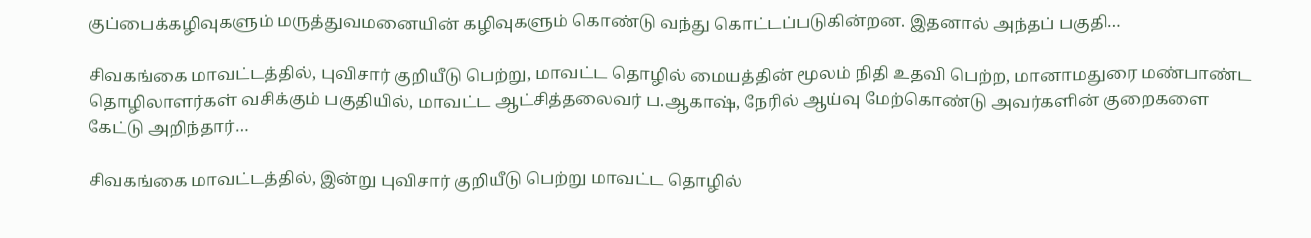குப்பைக்கழிவுகளும் மருத்துவமனையின் கழிவுகளும் கொண்டு வந்து கொட்டப்படுகின்றன. இதனால் அந்தப் பகுதி…

சிவகங்கை மாவட்டத்தில், புவிசார் குறியீடு பெற்று, மாவட்ட தொழில் மையத்தின் மூலம் நிதி உதவி பெற்ற, மானாமதுரை மண்பாண்ட தொழிலாளர்கள் வசிக்கும் பகுதியில், மாவட்ட ஆட்சித்தலைவர் ப.ஆகாஷ், நேரில் ஆய்வு மேற்கொண்டு அவர்களின் குறைகளை கேட்டு அறிந்தார்…

சிவகங்கை மாவட்டத்தில், இன்று புவிசார் குறியீடு பெற்று மாவட்ட தொழில்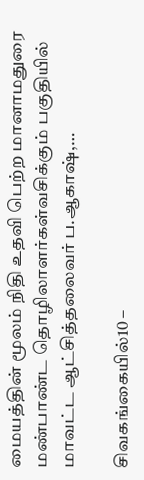மையத்தின் மூலம் நிதி உதவி பெற்ற மானாமதுரை மண்பாண்ட தொழிலாளர்கள்வசிக்கும் பகுதியில் மாவட்ட ஆட்சித்தலைவர் ப.ஆகாஷ்,…

சிவகங்கையில்10 –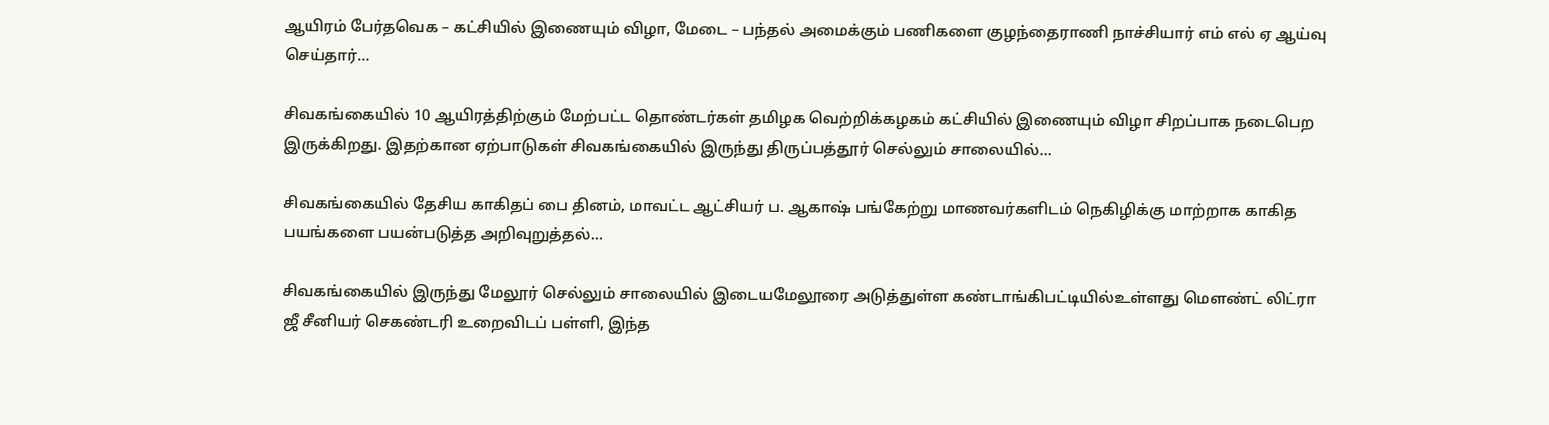ஆயிரம் பேர்தவெக – கட்சியில் இணையும் விழா, மேடை – பந்தல் அமைக்கும் பணிகளை குழந்தைராணி நாச்சியார் எம் எல் ஏ ஆய்வு செய்தார்…

சிவகங்கையில் 10 ஆயிரத்திற்கும் மேற்பட்ட தொண்டர்கள் தமிழக வெற்றிக்கழகம் கட்சியில் இணையும் விழா சிறப்பாக நடைபெற இருக்கிறது. இதற்கான ஏற்பாடுகள் சிவகங்கையில் இருந்து திருப்பத்தூர் செல்லும் சாலையில்…

சிவகங்கையில் தேசிய காகிதப் பை தினம், மாவட்ட ஆட்சியர் ப. ஆகாஷ் பங்கேற்று மாணவர்களிடம் நெகிழிக்கு மாற்றாக காகித பயங்களை பயன்படுத்த அறிவுறுத்தல்…

சிவகங்கையில் இருந்து மேலூர் செல்லும் சாலையில் இடையமேலூரை அடுத்துள்ள கண்டாங்கிபட்டியில்உள்ளது மௌண்ட் லிட்ரா ஜீ சீனியர் செகண்டரி உறைவிடப் பள்ளி, இந்த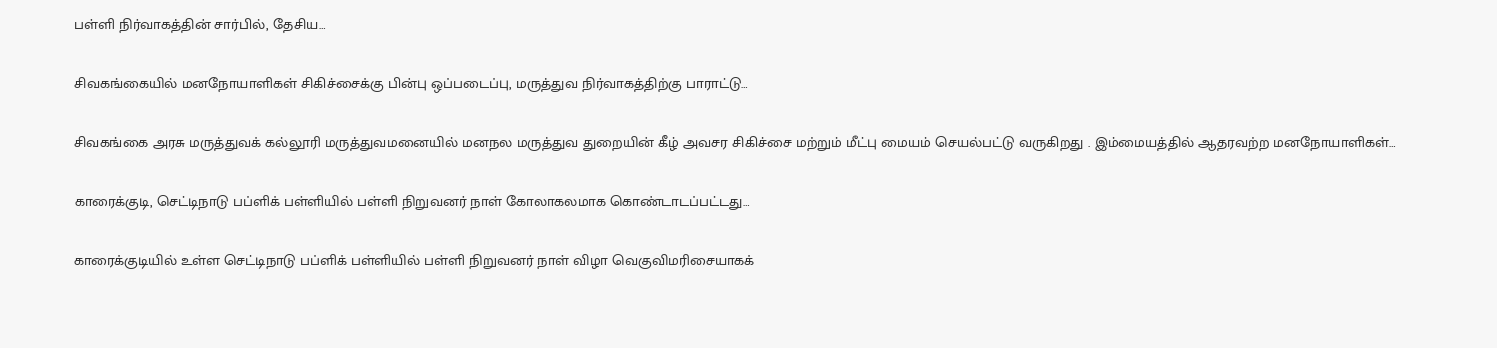பள்ளி நிர்வாகத்தின் சார்பில், தேசிய…

சிவகங்கையில் மனநோயாளிகள் சிகிச்சைக்கு பின்பு ஒப்படைப்பு, மருத்துவ நிர்வாகத்திற்கு பாராட்டு…

சிவகங்கை அரசு மருத்துவக் கல்லூரி மருத்துவமனையில் மனநல மருத்துவ துறையின் கீழ் அவசர சிகிச்சை மற்றும் மீட்பு மையம் செயல்பட்டு வருகிறது . இம்மையத்தில் ஆதரவற்ற மனநோயாளிகள்…

காரைக்குடி, செட்டிநாடு பப்ளிக் பள்ளியில் பள்ளி நிறுவனர் நாள் கோலாகலமாக கொண்டாடப்பட்டது…

காரைக்குடியில் உள்ள செட்டிநாடு பப்ளிக் பள்ளியில் பள்ளி நிறுவனர் நாள் விழா வெகுவிமரிசையாகக்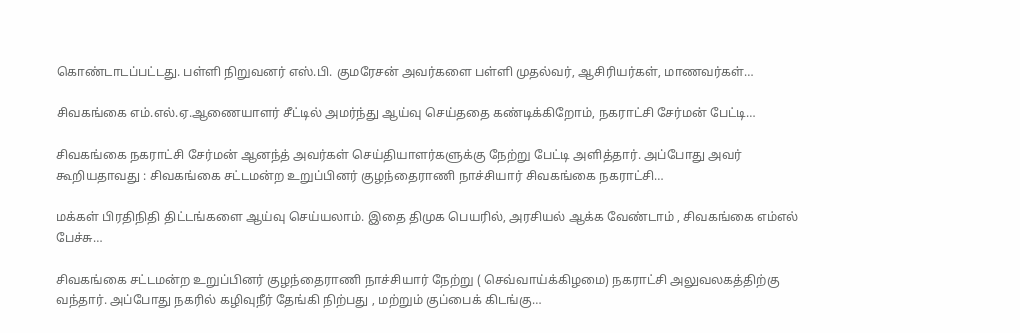கொண்டாடப்பட்டது. பள்ளி நிறுவனர் எஸ்.பி. குமரேசன் அவர்களை பள்ளி முதல்வர், ஆசிரியர்கள், மாணவர்கள்…

சிவகங்கை எம்.எல்.ஏ.ஆணையாளர் சீட்டில் அமர்ந்து ஆய்வு செய்ததை கண்டிக்கிறோம், நகராட்சி சேர்மன் பேட்டி…

சிவகங்கை நகராட்சி சேர்மன் ஆனந்த் அவர்கள் செய்தியாளர்களுக்கு நேற்று பேட்டி அளித்தார். அப்போது அவர் கூறியதாவது : சிவகங்கை சட்டமன்ற உறுப்பினர் குழந்தைராணி நாச்சியார் சிவகங்கை நகராட்சி…

மக்கள் பிரதிநிதி திட்டங்களை ஆய்வு செய்யலாம். இதை திமுக பெயரில், அரசியல் ஆக்க வேண்டாம் , சிவகங்கை எம்எல் பேச்சு…

சிவகங்கை சட்டமன்ற உறுப்பினர் குழந்தைராணி நாச்சியார் நேற்று ( செவ்வாய்க்கிழமை) நகராட்சி அலுவலகத்திற்கு வந்தார். அப்போது நகரில் கழிவுநீர் தேங்கி நிற்பது , மற்றும் குப்பைக் கிடங்கு…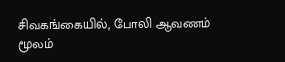சிவகங்கையில், போலி ஆவணம் மூலம்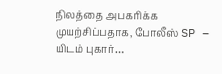நிலத்தை அபகரிக்க முயற்சிப்பதாக, போலீஸ் SP – யிடம் புகார்…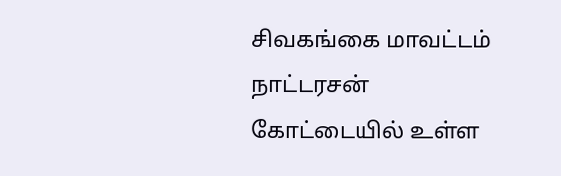சிவகங்கை மாவட்டம் நாட்டரசன் கோட்டையில் உள்ள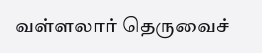வள்ளலார் தெருவைச்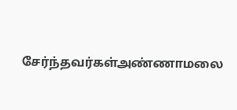சேர்ந்தவர்கள்அண்ணாமலை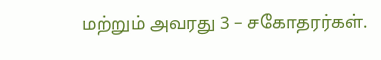மற்றும் அவரது 3 – சகோதரர்கள்.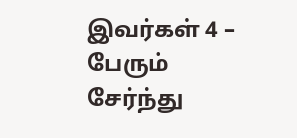இவர்கள் 4 – பேரும் சேர்ந்து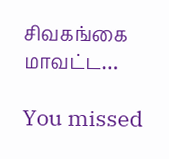சிவகங்கை மாவட்ட…

You missed